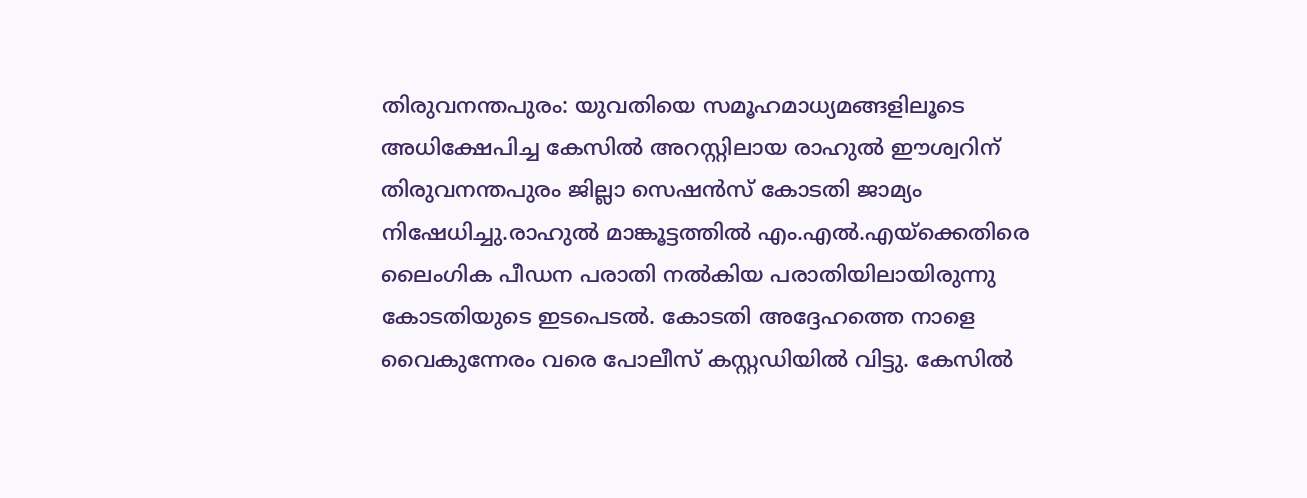തിരുവനന്തപുരം: യുവതിയെ സമൂഹമാധ്യമങ്ങളിലൂടെ അധിക്ഷേപിച്ച കേസിൽ അറസ്റ്റിലായ രാഹുൽ ഈശ്വറിന് തിരുവനന്തപുരം ജില്ലാ സെഷൻസ് കോടതി ജാമ്യം നിഷേധിച്ചു.രാഹുൽ മാങ്കൂട്ടത്തിൽ എം.എൽ.എയ്ക്കെതിരെ ലൈംഗിക പീഡന പരാതി നൽകിയ പരാതിയിലായിരുന്നു കോടതിയുടെ ഇടപെടൽ. കോടതി അദ്ദേഹത്തെ നാളെ വൈകുന്നേരം വരെ പോലീസ് കസ്റ്റഡിയിൽ വിട്ടു. കേസിൽ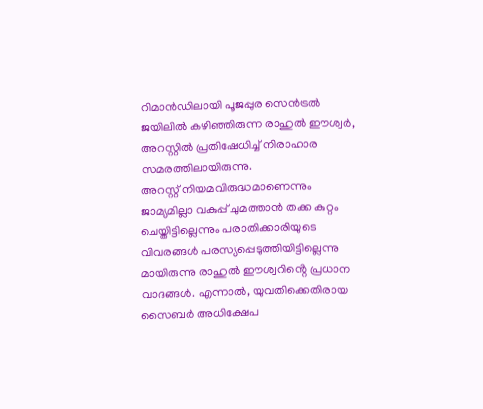റിമാൻഡിലായി പൂജപ്പുര സെൻട്രൽ ജയിലിൽ കഴിഞ്ഞിരുന്ന രാഹുൽ ഈശ്വർ, അറസ്റ്റിൽ പ്രതിഷേധിച്ച് നിരാഹാര സമരത്തിലായിരുന്നു.
അറസ്റ്റ് നിയമവിരുദ്ധമാണെന്നും ജാമ്യമില്ലാ വകുപ്പ് ചുമത്താൻ തക്ക കുറ്റം ചെയ്തിട്ടില്ലെന്നും പരാതിക്കാരിയുടെ വിവരങ്ങൾ പരസ്യപ്പെടുത്തിയിട്ടില്ലെന്നു മായിരുന്നു രാഹുൽ ഈശ്വറിൻ്റെ പ്രധാന വാദങ്ങൾ. എന്നാൽ, യുവതിക്കെതിരായ സൈബർ അധിക്ഷേപ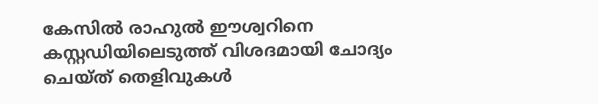കേസിൽ രാഹുൽ ഈശ്വറിനെ കസ്റ്റഡിയിലെടുത്ത് വിശദമായി ചോദ്യം ചെയ്ത് തെളിവുകൾ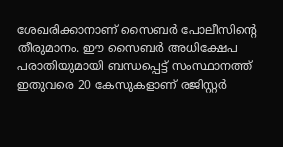ശേഖരിക്കാനാണ് സൈബർ പോലീസിൻ്റെ തീരുമാനം. ഈ സൈബർ അധിക്ഷേപ പരാതിയുമായി ബന്ധപ്പെട്ട് സംസ്ഥാനത്ത് ഇതുവരെ 20 കേസുകളാണ് രജിസ്റ്റർ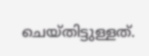ചെയ്തിട്ടുള്ളത്.